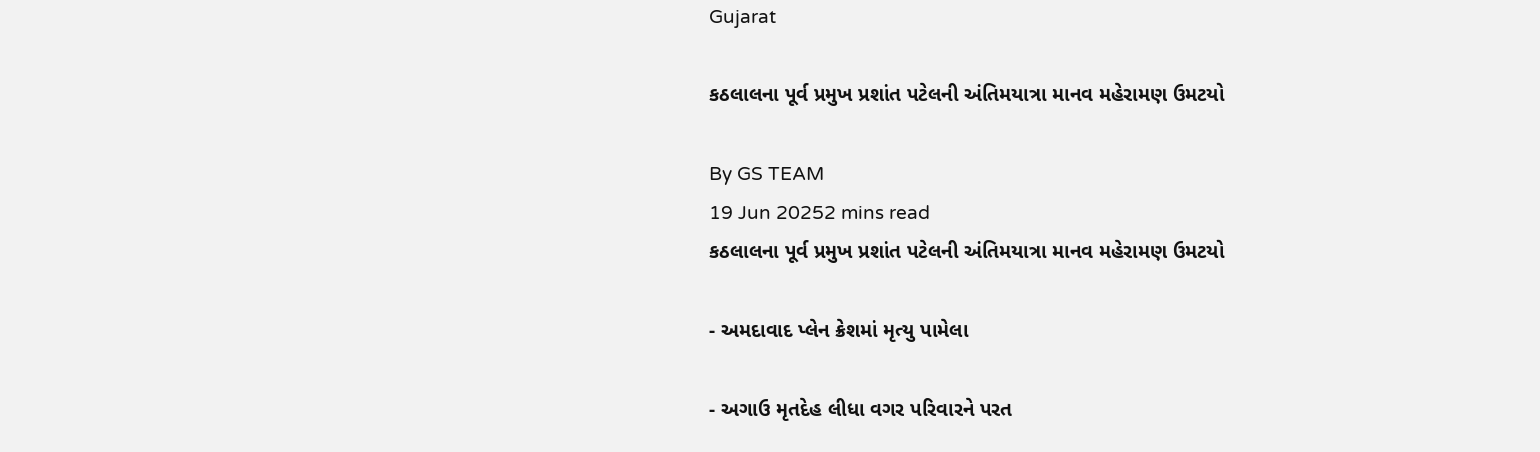Gujarat

કઠલાલના પૂર્વ પ્રમુખ પ્રશાંત પટેલની અંતિમયાત્રા માનવ મહેરામણ ઉમટયો

By GS TEAM
19 Jun 20252 mins read
કઠલાલના પૂર્વ પ્રમુખ પ્રશાંત પટેલની અંતિમયાત્રા માનવ મહેરામણ ઉમટયો

- અમદાવાદ પ્લેન ક્રેશમાં મૃત્યુ પામેલા

- અગાઉ મૃતદેહ લીધા વગર પરિવારને પરત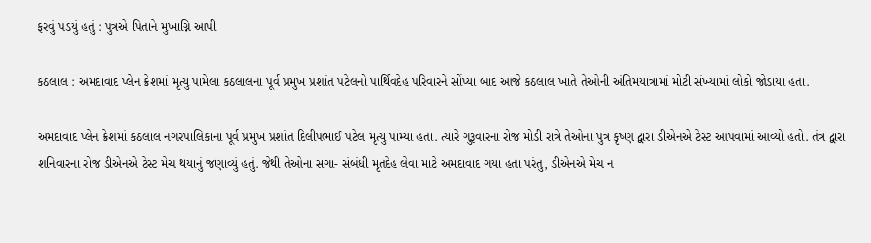ફરવું પડયું હતું : પુત્રએ પિતાને મુખાગ્નિ આપી

કઠલાલ : અમદાવાદ પ્લેન ક્રેશમાં મૃત્યુ પામેલા કઠલાલના પૂર્વ પ્રમુખ પ્રશાંત પટેલનો પાર્થિવદેહ પરિવારને સોંપ્યા બાદ આજે કઠલાલ ખાતે તેઓની અંતિમયાત્રામાં મોટી સંખ્યામાં લોકો જોડાયા હતા.

અમદાવાદ પ્લેન ક્રેશમાં કઠલાલ નગરપાલિકાના પૂર્વ પ્રમુખ પ્રશાંત દિલીપભાઈ પટેલ મૃત્યુ પામ્યા હતા. ત્યારે ગુરૂવારના રોજ મોડી રાત્રે તેઓના પુત્ર કૃષ્ણ દ્વારા ડીએનએ ટેસ્ટ આપવામાં આવ્યો હતો. તંત્ર દ્વારા શનિવારના રોજ ડીએનએ ટેસ્ટ મેચ થયાનું જણાવ્યું હતું. જેથી તેઓના સગા- સંબંધી મૃતદેહ લેવા માટે અમદાવાદ ગયા હતા પરંતુ, ડીએનએ મેચ ન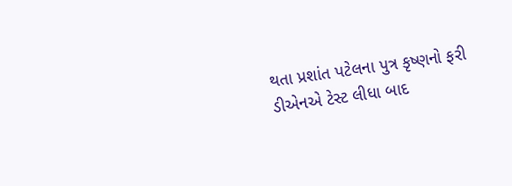થતા પ્રશાંત પટેલના પુત્ર કૃષ્ણનો ફરી ડીએનએ ટેસ્ટ લીધા બાદ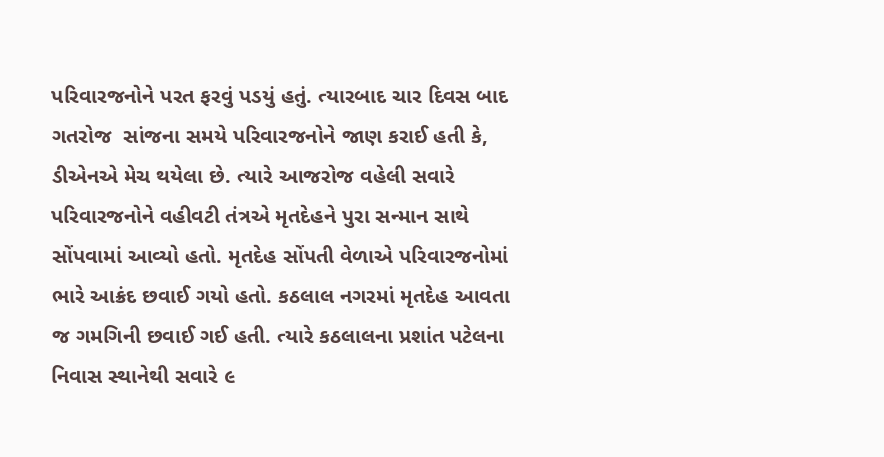પરિવારજનોને પરત ફરવું પડયું હતું. ત્યારબાદ ચાર દિવસ બાદ ગતરોજ  સાંજના સમયે પરિવારજનોને જાણ કરાઈ હતી કે, ડીએનએ મેચ થયેલા છે. ત્યારે આજરોજ વહેલી સવારે પરિવારજનોને વહીવટી તંત્રએ મૃતદેહને પુરા સન્માન સાથે સોંપવામાં આવ્યો હતો. મૃતદેહ સોંપતી વેળાએ પરિવારજનોમાં ભારે આક્રંદ છવાઈ ગયો હતો. કઠલાલ નગરમાં મૃતદેહ આવતા જ ગમગિની છવાઈ ગઈ હતી. ત્યારે કઠલાલના પ્રશાંત પટેલના નિવાસ સ્થાનેથી સવારે ૯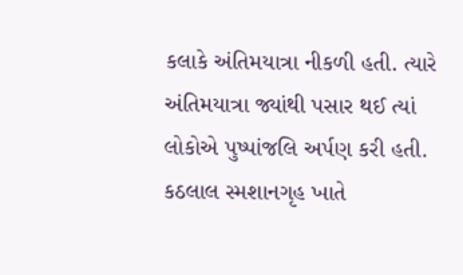કલાકે અંતિમયાત્રા નીકળી હતી. ત્યારે અંતિમયાત્રા જ્યાંથી પસાર થઈ ત્યાં લોકોએ પુષ્પાંજલિ અર્પણ કરી હતી. કઠલાલ સ્મશાનગૃહ ખાતે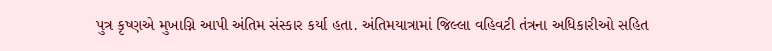પુત્ર કૃષ્ણએ મુખાગ્નિ આપી અંતિમ સંસ્કાર કર્યા હતા. અંતિમયાત્રામાં જિલ્લા વહિવટી તંત્રના અધિકારીઓ સહિત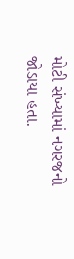મોટી સંખ્યામાં નગરજનો જોડાયા હતા.